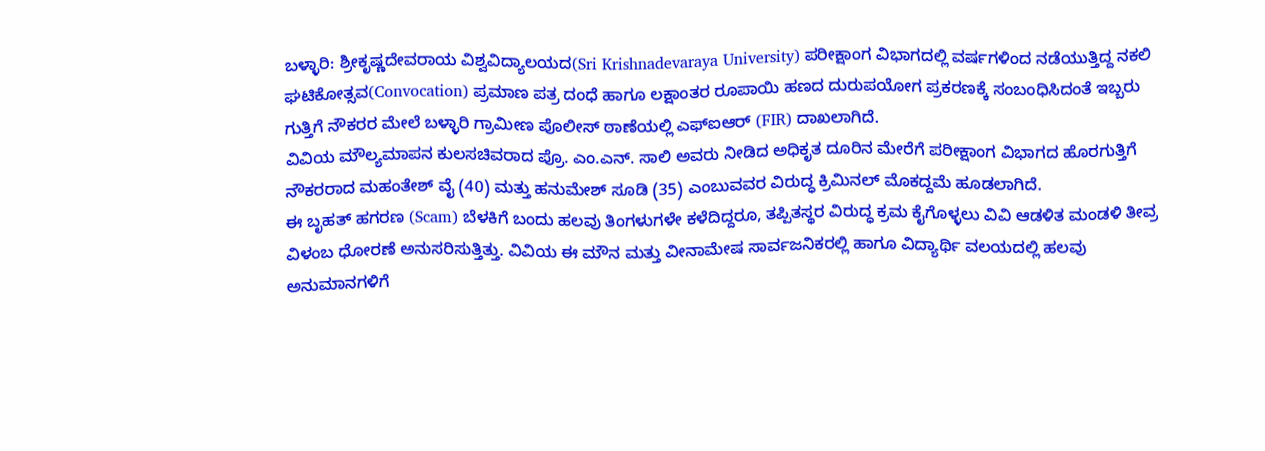ಬಳ್ಳಾರಿ: ಶ್ರೀಕೃಷ್ಣದೇವರಾಯ ವಿಶ್ವವಿದ್ಯಾಲಯದ(Sri Krishnadevaraya University) ಪರೀಕ್ಷಾಂಗ ವಿಭಾಗದಲ್ಲಿ ವರ್ಷಗಳಿಂದ ನಡೆಯುತ್ತಿದ್ದ ನಕಲಿ ಘಟಿಕೋತ್ಸವ(Convocation) ಪ್ರಮಾಣ ಪತ್ರ ದಂಧೆ ಹಾಗೂ ಲಕ್ಷಾಂತರ ರೂಪಾಯಿ ಹಣದ ದುರುಪಯೋಗ ಪ್ರಕರಣಕ್ಕೆ ಸಂಬಂಧಿಸಿದಂತೆ ಇಬ್ಬರು ಗುತ್ತಿಗೆ ನೌಕರರ ಮೇಲೆ ಬಳ್ಳಾರಿ ಗ್ರಾಮೀಣ ಪೊಲೀಸ್ ಠಾಣೆಯಲ್ಲಿ ಎಫ್ಐಆರ್ (FIR) ದಾಖಲಾಗಿದೆ.
ವಿವಿಯ ಮೌಲ್ಯಮಾಪನ ಕುಲಸಚಿವರಾದ ಪ್ರೊ. ಎಂ.ಎನ್. ಸಾಲಿ ಅವರು ನೀಡಿದ ಅಧಿಕೃತ ದೂರಿನ ಮೇರೆಗೆ ಪರೀಕ್ಷಾಂಗ ವಿಭಾಗದ ಹೊರಗುತ್ತಿಗೆ ನೌಕರರಾದ ಮಹಂತೇಶ್ ವೈ (40) ಮತ್ತು ಹನುಮೇಶ್ ಸೂಡಿ (35) ಎಂಬುವವರ ವಿರುದ್ಧ ಕ್ರಿಮಿನಲ್ ಮೊಕದ್ದಮೆ ಹೂಡಲಾಗಿದೆ.
ಈ ಬೃಹತ್ ಹಗರಣ (Scam) ಬೆಳಕಿಗೆ ಬಂದು ಹಲವು ತಿಂಗಳುಗಳೇ ಕಳೆದಿದ್ದರೂ, ತಪ್ಪಿತಸ್ಥರ ವಿರುದ್ಧ ಕ್ರಮ ಕೈಗೊಳ್ಳಲು ವಿವಿ ಆಡಳಿತ ಮಂಡಳಿ ತೀವ್ರ ವಿಳಂಬ ಧೋರಣೆ ಅನುಸರಿಸುತ್ತಿತ್ತು. ವಿವಿಯ ಈ ಮೌನ ಮತ್ತು ವೀನಾಮೇಷ ಸಾರ್ವಜನಿಕರಲ್ಲಿ ಹಾಗೂ ವಿದ್ಯಾರ್ಥಿ ವಲಯದಲ್ಲಿ ಹಲವು ಅನುಮಾನಗಳಿಗೆ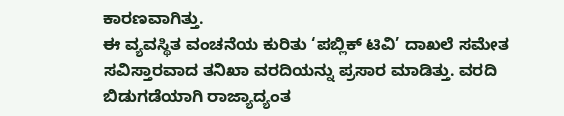ಕಾರಣವಾಗಿತ್ತು.
ಈ ವ್ಯವಸ್ಥಿತ ವಂಚನೆಯ ಕುರಿತು ‘ಪಬ್ಲಿಕ್ ಟಿವಿ’ ದಾಖಲೆ ಸಮೇತ ಸವಿಸ್ತಾರವಾದ ತನಿಖಾ ವರದಿಯನ್ನು ಪ್ರಸಾರ ಮಾಡಿತ್ತು. ವರದಿ ಬಿಡುಗಡೆಯಾಗಿ ರಾಜ್ಯಾದ್ಯಂತ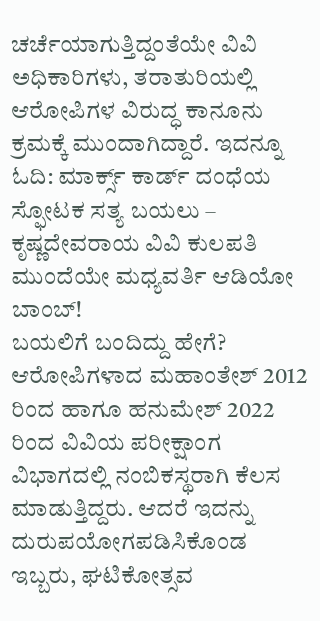ಚರ್ಚೆಯಾಗುತ್ತಿದ್ದಂತೆಯೇ ವಿವಿ ಅಧಿಕಾರಿಗಳು, ತರಾತುರಿಯಲ್ಲಿ ಆರೋಪಿಗಳ ವಿರುದ್ಧ ಕಾನೂನು ಕ್ರಮಕ್ಕೆ ಮುಂದಾಗಿದ್ದಾರೆ. ಇದನ್ನೂ ಓದಿ: ಮಾರ್ಕ್ಸ್ ಕಾರ್ಡ್ ದಂಧೆಯ ಸ್ಫೋಟಕ ಸತ್ಯ ಬಯಲು – ಕೃಷ್ಣದೇವರಾಯ ವಿವಿ ಕುಲಪತಿ ಮುಂದೆಯೇ ಮಧ್ಯವರ್ತಿ ಆಡಿಯೋ ಬಾಂಬ್!
ಬಯಲಿಗೆ ಬಂದಿದ್ದು ಹೇಗೆ?
ಆರೋಪಿಗಳಾದ ಮಹಾಂತೇಶ್ 2012 ರಿಂದ ಹಾಗೂ ಹನುಮೇಶ್ 2022 ರಿಂದ ವಿವಿಯ ಪರೀಕ್ಷಾಂಗ ವಿಭಾಗದಲ್ಲಿ ನಂಬಿಕಸ್ಥರಾಗಿ ಕೆಲಸ ಮಾಡುತ್ತಿದ್ದರು. ಆದರೆ ಇದನ್ನು ದುರುಪಯೋಗಪಡಿಸಿಕೊಂಡ ಇಬ್ಬರು, ಘಟಿಕೋತ್ಸವ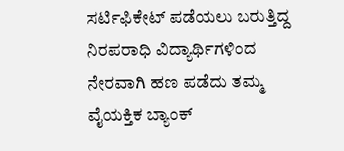ಸರ್ಟಿಫಿಕೇಟ್ ಪಡೆಯಲು ಬರುತ್ತಿದ್ದ ನಿರಪರಾಧಿ ವಿದ್ಯಾರ್ಥಿಗಳಿಂದ ನೇರವಾಗಿ ಹಣ ಪಡೆದು ತಮ್ಮ ವೈಯಕ್ತಿಕ ಬ್ಯಾಂಕ್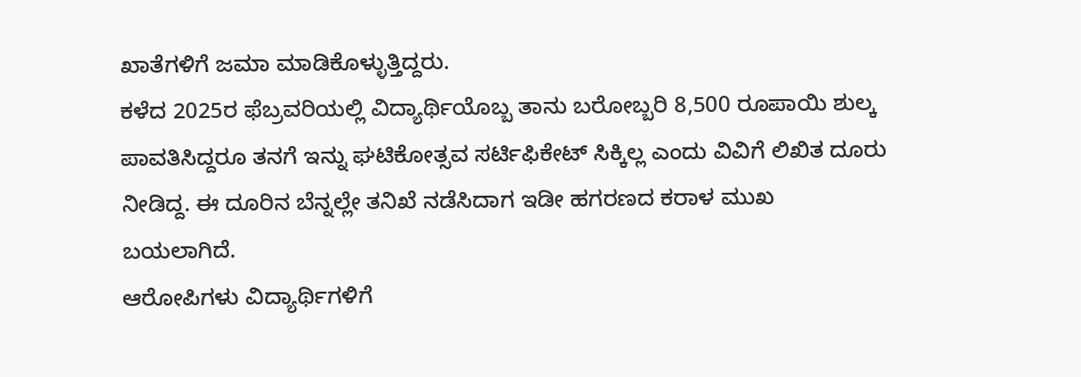ಖಾತೆಗಳಿಗೆ ಜಮಾ ಮಾಡಿಕೊಳ್ಳುತ್ತಿದ್ದರು.
ಕಳೆದ 2025ರ ಫೆಬ್ರವರಿಯಲ್ಲಿ ವಿದ್ಯಾರ್ಥಿಯೊಬ್ಬ ತಾನು ಬರೋಬ್ಬರಿ 8,500 ರೂಪಾಯಿ ಶುಲ್ಕ ಪಾವತಿಸಿದ್ದರೂ ತನಗೆ ಇನ್ನು ಘಟಿಕೋತ್ಸವ ಸರ್ಟಿಫಿಕೇಟ್ ಸಿಕ್ಕಿಲ್ಲ ಎಂದು ವಿವಿಗೆ ಲಿಖಿತ ದೂರು ನೀಡಿದ್ದ. ಈ ದೂರಿನ ಬೆನ್ನಲ್ಲೇ ತನಿಖೆ ನಡೆಸಿದಾಗ ಇಡೀ ಹಗರಣದ ಕರಾಳ ಮುಖ ಬಯಲಾಗಿದೆ.
ಆರೋಪಿಗಳು ವಿದ್ಯಾರ್ಥಿಗಳಿಗೆ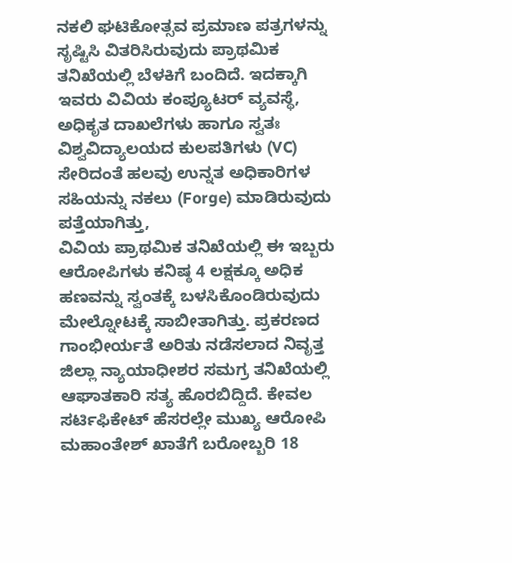ನಕಲಿ ಘಟಿಕೋತ್ಸವ ಪ್ರಮಾಣ ಪತ್ರಗಳನ್ನು ಸೃಷ್ಟಿಸಿ ವಿತರಿಸಿರುವುದು ಪ್ರಾಥಮಿಕ ತನಿಖೆಯಲ್ಲಿ ಬೆಳಕಿಗೆ ಬಂದಿದೆ. ಇದಕ್ಕಾಗಿ ಇವರು ವಿವಿಯ ಕಂಪ್ಯೂಟರ್ ವ್ಯವಸ್ಥೆ, ಅಧಿಕೃತ ದಾಖಲೆಗಳು ಹಾಗೂ ಸ್ವತಃ ವಿಶ್ವವಿದ್ಯಾಲಯದ ಕುಲಪತಿಗಳು (VC) ಸೇರಿದಂತೆ ಹಲವು ಉನ್ನತ ಅಧಿಕಾರಿಗಳ ಸಹಿಯನ್ನು ನಕಲು (Forge) ಮಾಡಿರುವುದು ಪತ್ತೆಯಾಗಿತ್ತು,
ವಿವಿಯ ಪ್ರಾಥಮಿಕ ತನಿಖೆಯಲ್ಲಿ ಈ ಇಬ್ಬರು ಆರೋಪಿಗಳು ಕನಿಷ್ಠ 4 ಲಕ್ಷಕ್ಕೂ ಅಧಿಕ ಹಣವನ್ನು ಸ್ವಂತಕ್ಕೆ ಬಳಸಿಕೊಂಡಿರುವುದು ಮೇಲ್ನೋಟಕ್ಕೆ ಸಾಬೀತಾಗಿತ್ತು. ಪ್ರಕರಣದ ಗಾಂಭೀರ್ಯತೆ ಅರಿತು ನಡೆಸಲಾದ ನಿವೃತ್ತ ಜಿಲ್ಲಾ ನ್ಯಾಯಾಧೀಶರ ಸಮಗ್ರ ತನಿಖೆಯಲ್ಲಿ ಆಘಾತಕಾರಿ ಸತ್ಯ ಹೊರಬಿದ್ದಿದೆ. ಕೇವಲ ಸರ್ಟಿಫಿಕೇಟ್ ಹೆಸರಲ್ಲೇ ಮುಖ್ಯ ಆರೋಪಿ ಮಹಾಂತೇಶ್ ಖಾತೆಗೆ ಬರೋಬ್ಬರಿ 18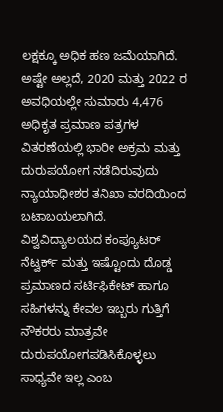ಲಕ್ಷಕ್ಕೂ ಅಧಿಕ ಹಣ ಜಮೆಯಾಗಿದೆ. ಅಷ್ಟೇ ಅಲ್ಲದೆ, 2020 ಮತ್ತು 2022 ರ ಅವಧಿಯಲ್ಲೇ ಸುಮಾರು 4,476 ಅಧಿಕೃತ ಪ್ರಮಾಣ ಪತ್ರಗಳ ವಿತರಣೆಯಲ್ಲಿ ಭಾರೀ ಅಕ್ರಮ ಮತ್ತು ದುರುಪಯೋಗ ನಡೆದಿರುವುದು ನ್ಯಾಯಾಧೀಶರ ತನಿಖಾ ವರದಿಯಿಂದ ಬಟಾಬಯಲಾಗಿದೆ.
ವಿಶ್ವವಿದ್ಯಾಲಯದ ಕಂಪ್ಯೂಟರ್ ನೆಟ್ವರ್ಕ್ ಮತ್ತು ಇಷ್ಟೊಂದು ದೊಡ್ಡ ಪ್ರಮಾಣದ ಸರ್ಟಿಫಿಕೇಟ್ ಹಾಗೂ ಸಹಿಗಳನ್ನು ಕೇವಲ ಇಬ್ಬರು ಗುತ್ತಿಗೆ ನೌಕರರು ಮಾತ್ರವೇ ದುರುಪಯೋಗಪಡಿಸಿಕೊಳ್ಳಲು ಸಾಧ್ಯವೇ ಇಲ್ಲ ಎಂಬ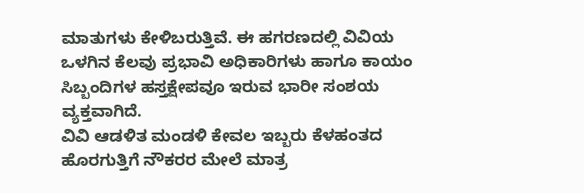ಮಾತುಗಳು ಕೇಳಿಬರುತ್ತಿವೆ. ಈ ಹಗರಣದಲ್ಲಿ ವಿವಿಯ ಒಳಗಿನ ಕೆಲವು ಪ್ರಭಾವಿ ಅಧಿಕಾರಿಗಳು ಹಾಗೂ ಕಾಯಂ ಸಿಬ್ಬಂದಿಗಳ ಹಸ್ತಕ್ಷೇಪವೂ ಇರುವ ಭಾರೀ ಸಂಶಯ ವ್ಯಕ್ತವಾಗಿದೆ.
ವಿವಿ ಆಡಳಿತ ಮಂಡಳಿ ಕೇವಲ ಇಬ್ಬರು ಕೆಳಹಂತದ ಹೊರಗುತ್ತಿಗೆ ನೌಕರರ ಮೇಲೆ ಮಾತ್ರ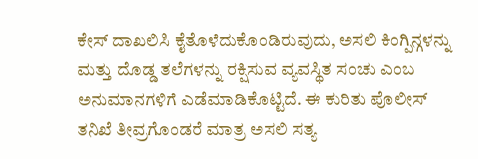ಕೇಸ್ ದಾಖಲಿಸಿ ಕೈತೊಳೆದುಕೊಂಡಿರುವುದು, ಅಸಲಿ ಕಿಂಗ್ಪಿನ್ಗಳನ್ನು ಮತ್ತು ದೊಡ್ಡ ತಲೆಗಳನ್ನು ರಕ್ಷಿಸುವ ವ್ಯವಸ್ಥಿತ ಸಂಚು ಎಂಬ ಅನುಮಾನಗಳಿಗೆ ಎಡೆಮಾಡಿಕೊಟ್ಟಿದೆ. ಈ ಕುರಿತು ಪೊಲೀಸ್ ತನಿಖೆ ತೀವ್ರಗೊಂಡರೆ ಮಾತ್ರ ಅಸಲಿ ಸತ್ಯ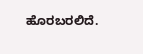ಹೊರಬರಲಿದೆ.